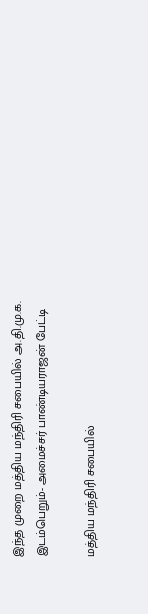இந்த முறை மத்திய மந்திரி சபையில் அ.தி.மு.க. இடம்பெறும்- அமைச்சர் பாண்டியராஜன் பேட்டி

மத்திய மந்திரி சபையில்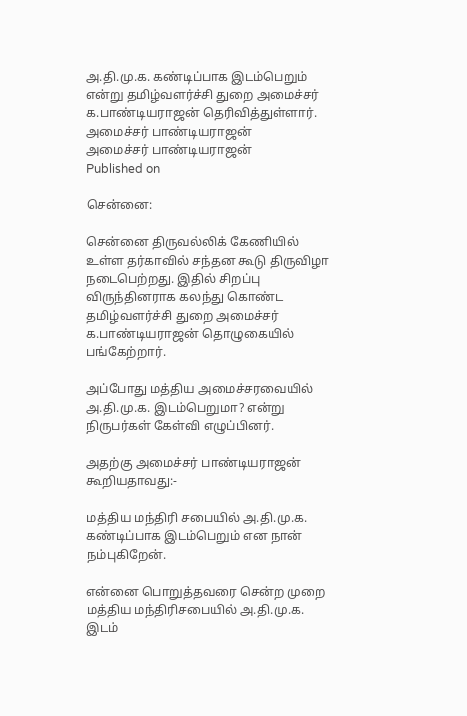அ.தி.மு.க. கண்டிப்பாக இடம்பெறும் என்று தமிழ்வளர்ச்சி துறை அமைச்சர் க.பாண்டியராஜன் தெரிவித்துள்ளார்.
அமைச்சர் பாண்டியராஜன்
அமைச்சர் பாண்டியராஜன்
Published on

சென்னை:

சென்னை திருவல்லிக் கேணியில் உள்ள தர்காவில் சந்தன கூடு திருவிழா நடைபெற்றது. இதில் சிறப்பு விருந்தினராக கலந்து கொண்ட தமிழ்வளர்ச்சி துறை அமைச்சர் க.பாண்டியராஜன் தொழுகையில் பங்கேற்றார்.

அப்போது மத்திய அமைச்சரவையில் அ.தி.மு.க. இடம்பெறுமா? என்று நிருபர்கள் கேள்வி எழுப்பினர்.

அதற்கு அமைச்சர் பாண்டியராஜன் கூறியதாவது:-

மத்திய மந்திரி சபையில் அ.தி.மு.க. கண்டிப்பாக இடம்பெறும் என நான் நம்புகிறேன்.

என்னை பொறுத்தவரை சென்ற முறை மத்திய மந்திரிசபையில் அ.தி.மு.க. இடம்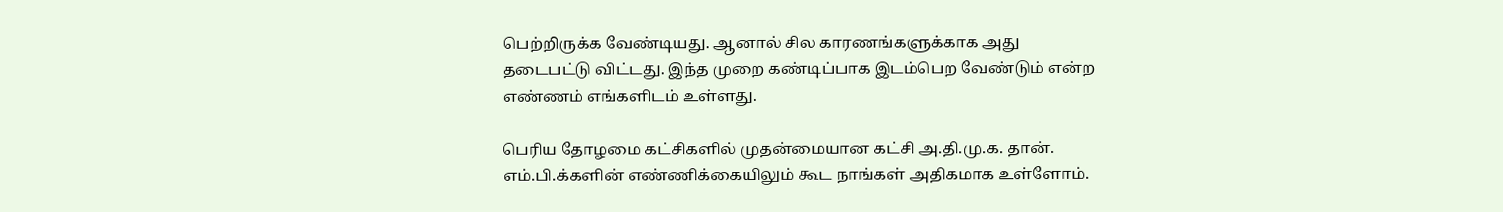பெற்றிருக்க வேண்டியது. ஆனால் சில காரணங்களுக்காக அது தடைபட்டு விட்டது. இந்த முறை கண்டிப்பாக இடம்பெற வேண்டும் என்ற எண்ணம் எங்களிடம் உள்ளது.

பெரிய தோழமை கட்சிகளில் முதன்மையான கட்சி அ.தி.மு.க. தான். எம்.பி.க்களின் எண்ணிக்கையிலும் கூட நாங்கள் அதிகமாக உள்ளோம்.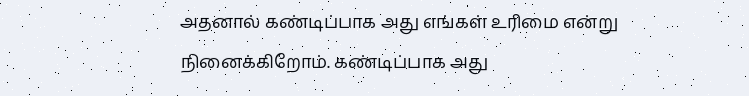அதனால் கண்டிப்பாக அது எங்கள் உரிமை என்று நினைக்கிறோம். கண்டிப்பாக அது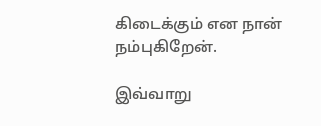கிடைக்கும் என நான் நம்புகிறேன்.

இவ்வாறு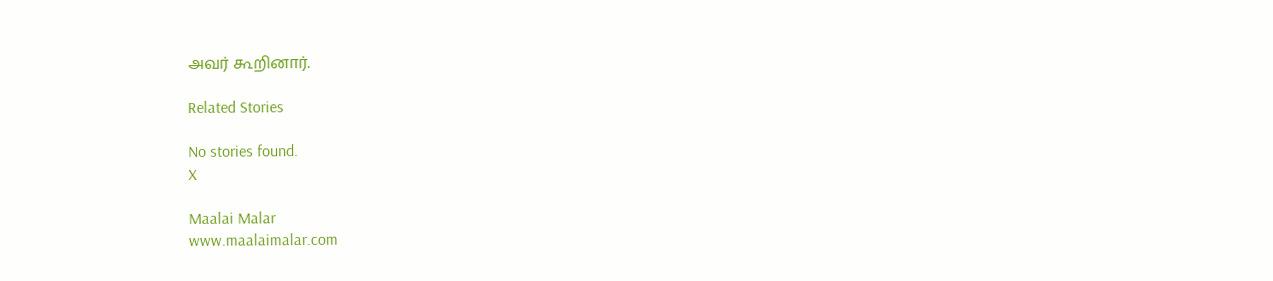அவர் கூறினார்.

Related Stories

No stories found.
X

Maalai Malar
www.maalaimalar.com